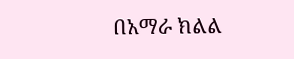በአማራ ክልል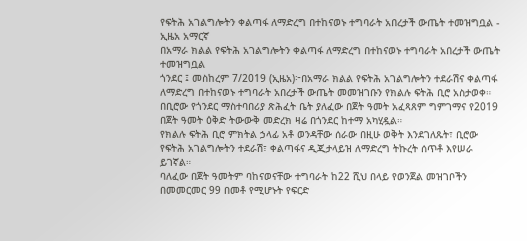የፍትሕ አገልግሎትን ቀልጣፋ ለማድረግ በተከናወኑ ተግባራት አበረታች ውጤት ተመዝግቧል - ኢዜአ አማርኛ
በአማራ ክልል የፍትሕ አገልግሎትን ቀልጣፋ ለማድረግ በተከናወኑ ተግባራት አበረታች ውጤት ተመዝግቧል
ጎንደር ፤ መስከረም 7/2019 (ኢዜአ)፦በአማራ ክልል የፍትሕ አገልግሎትን ተደራሽና ቀልጣፋ ለማድረግ በተከናወኑ ተግባራት አበረታች ውጤት መመዝገቡን የክልሉ ፍትሕ ቢሮ አስታወቀ።
በቢሮው የጎንደር ማስተባበሪያ ጽሕፈት ቤት ያለፈው በጀት ዓመት አፈጻጸም ግምገማና የ2019 በጀት ዓመት ዕቅድ ትውውቅ መድረክ ዛሬ በጎንደር ከተማ አካሂዷል።
የክልሉ ፍትሕ ቢሮ ምክትል ኃላፊ አቶ ወንዳቸው ሰራው በዚሁ ወቅት እንደገለጹት፣ ቢሮው የፍትሕ አገልግሎትን ተደራሽ፣ ቀልጣፋና ዲጂታላይዝ ለማድረግ ትኩረት ሰጥቶ እየሠራ ይገኛል።
ባለፈው በጀት ዓመትም ባከናወናቸው ተግባራት ከ22 ሺህ በላይ የወንጀል መዝገቦችን በመመርመር 99 በመቶ የሚሆኑት የፍርድ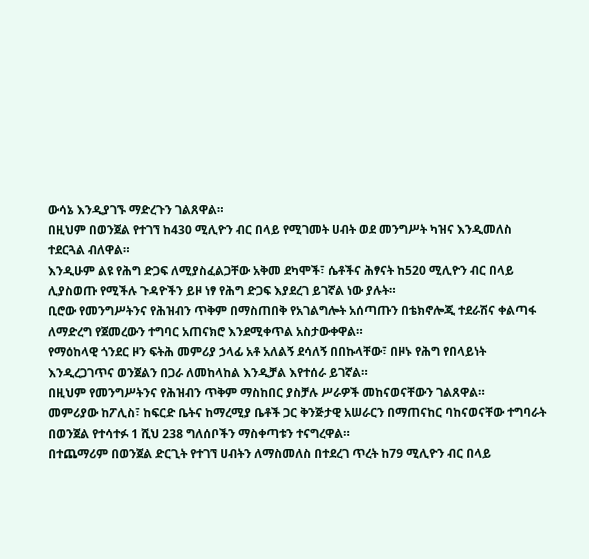ውሳኔ እንዲያገኙ ማድረጉን ገልጸዋል።
በዚህም በወንጀል የተገኘ ከ430 ሚሊዮን ብር በላይ የሚገመት ሀብት ወደ መንግሥት ካዝና እንዲመለስ ተደርጓል ብለዋል።
እንዲሁም ልዩ የሕግ ድጋፍ ለሚያስፈልጋቸው አቅመ ደካሞች፣ ሴቶችና ሕፃናት ከ520 ሚሊዮን ብር በላይ ሊያስወጡ የሚችሉ ጉዳዮችን ይዞ ነፃ የሕግ ድጋፍ እያደረገ ይገኛል ነው ያሉት።
ቢሮው የመንግሥትንና የሕዝብን ጥቅም በማስጠበቅ የአገልግሎት አሰጣጡን በቴክኖሎጂ ተደራሽና ቀልጣፋ ለማድረግ የጀመረውን ተግባር አጠናክሮ እንደሚቀጥል አስታውቀዋል።
የማዕከላዊ ጎንደር ዞን ፍትሕ መምሪያ ኃላፊ አቶ አለልኝ ደሳለኝ በበኩላቸው፣ በዞኑ የሕግ የበላይነት እንዲረጋገጥና ወንጀልን በጋራ ለመከላከል እንዲቻል እየተሰራ ይገኛል።
በዚህም የመንግሥትንና የሕዝብን ጥቅም ማስከበር ያስቻሉ ሥራዎች መከናወናቸውን ገልጸዋል።
መምሪያው ከፖሊስ፣ ከፍርድ ቤትና ከማረሚያ ቤቶች ጋር ቅንጅታዊ አሠራርን በማጠናከር ባከናወናቸው ተግባራት በወንጀል የተሳተፉ 1 ሺህ 238 ግለሰቦችን ማስቀጣቱን ተናግረዋል።
በተጨማሪም በወንጀል ድርጊት የተገኘ ሀብትን ለማስመለስ በተደረገ ጥረት ከ79 ሚሊዮን ብር በላይ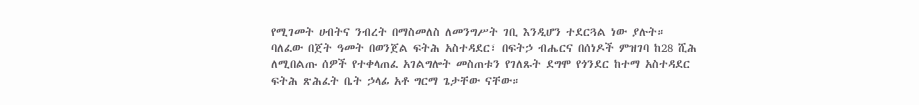የሚገመት ሀብትና ንብረት በማስመለስ ለመንግሥት ገቢ እንዲሆን ተደርጓል ነው ያሉት።
ባለፈው በጀት ዓመት በወንጀል ፍትሕ አስተዳደር፣ በፍትኃ ብሔርና በሰነዶች ምዝገባ ከ28 ሺሕ ለሚበልጡ ሰዎች የተቀላጠፈ አገልግሎት መስጠቱን የገለጹት ደግሞ የጎንደር ከተማ አስተዳደር ፍትሕ ጽሕፈት ቤት ኃላፊ አቶ ግርማ ጌታቸው ናቸው።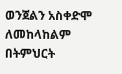ወንጀልን አስቀድሞ ለመከላከልም በትምህርት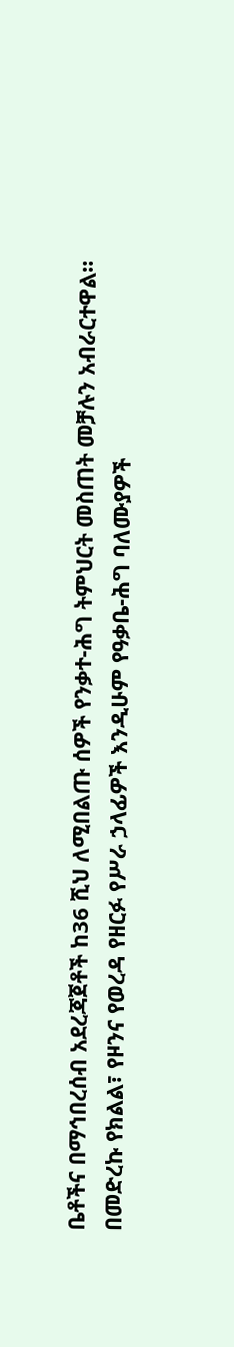ቤቶችና በማኅበረሰብ አደረጃጀቶች ከ36 ሺህ ለሚበልጡ ሰዎች የንቃተ-ሕግ ትምህርት መስጠት መቻሉን አብራርተዋል።
በመድረኩ የክልል፣ የዞንና የወረዳ የዘርፉ የሥራ ኃላፊዎች እንዲሁም የዓቃቤ-ሕግ ባለሙያዎች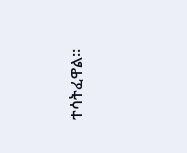ተሳትፈዋል።